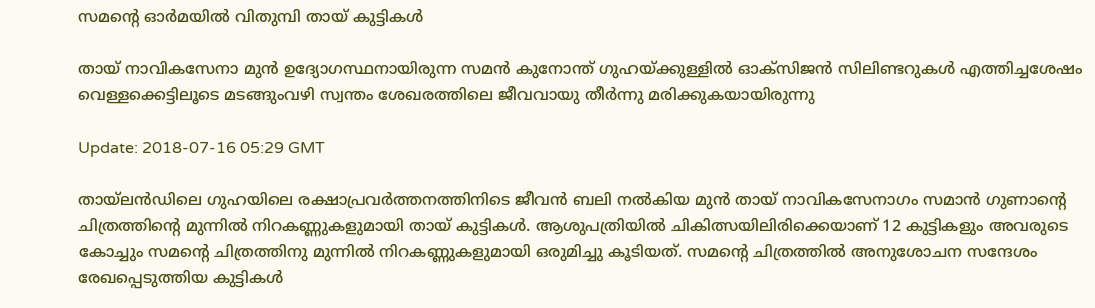സമന്റെ ഓര്‍മയില്‍ വിതുമ്പി തായ് കുട്ടികള്‍

തായ് നാവികസേനാ മുൻ ഉദ്യോഗസ്ഥനായിരുന്ന സമൻ കുനോന്ത് ഗുഹയ്ക്കുള്ളിൽ ഓക്സിജൻ സിലിണ്ടറുകൾ എത്തിച്ചശേഷം വെള്ളക്കെട്ടിലൂടെ മടങ്ങുംവഴി സ്വന്തം ശേഖരത്തിലെ ജീവവായു തീർന്നു മരിക്കുകയായിരുന്നു

Update: 2018-07-16 05:29 GMT

തായ്‌ലന്‍ഡിലെ ഗുഹയിലെ രക്ഷാപ്രവര്‍ത്തനത്തിനിടെ ജീവന്‍ ബലി നല്‍കിയ മുന്‍ തായ് നാവികസേനാഗം സമാന്‍ ഗുണാന്റെ ചിത്രത്തിന്റെ മുന്നില്‍ നിറകണ്ണുകളുമായി തായ് കുട്ടികള്‍. ആശുപത്രിയില്‍ ചികിത്സയിലിരിക്കെയാണ് 12 കുട്ടികളും അവരുടെ കോച്ചും സമന്റെ ചിത്രത്തിനു മുന്നില്‍ നിറകണ്ണുകളുമായി ഒരുമിച്ചു കൂടിയത്. സമന്റെ ചിത്രത്തില്‍ അനുശോചന സന്ദേശം രേഖപ്പെടുത്തിയ കുട്ടികള്‍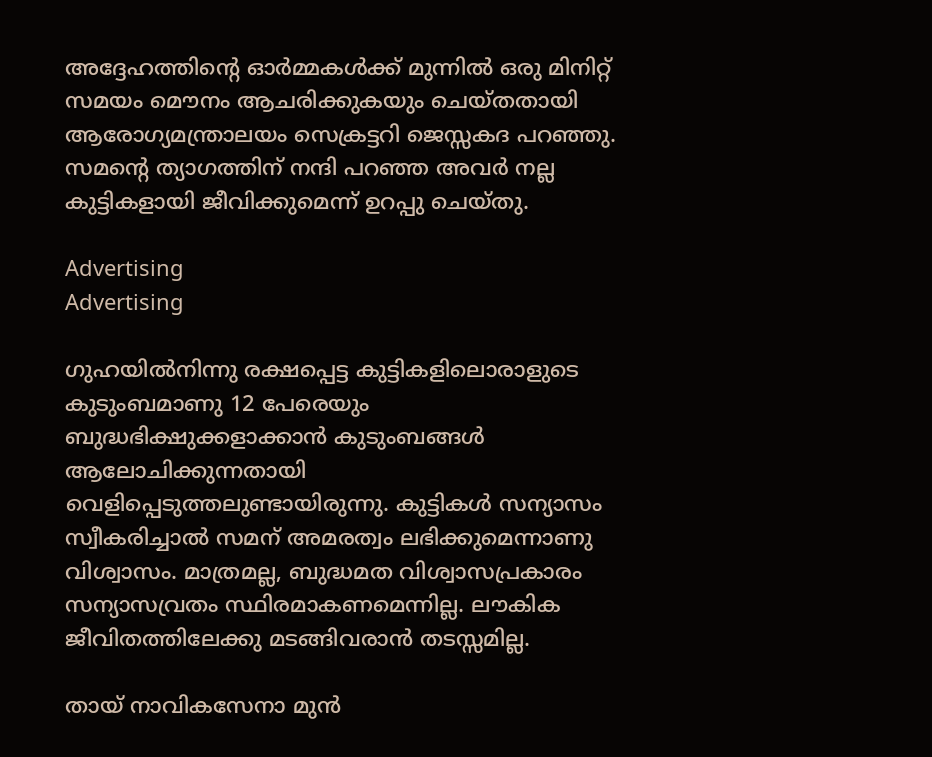അദ്ദേഹത്തിന്റെ ഓര്‍മ്മകള്‍ക്ക് മുന്നില്‍ ഒരു മിനിറ്റ് സമയം മൌനം ആചരിക്കുകയും ചെയ്തതായി ആരോഗ്യമന്ത്രാലയം സെക്രട്ടറി ജെസ്സകദ പറഞ്ഞു. സമന്റെ ത്യാഗത്തിന് നന്ദി പറഞ്ഞ അവര്‍ നല്ല കുട്ടികളായി ജീവിക്കുമെന്ന് ഉറപ്പു ചെയ്തു.

Advertising
Advertising

ഗുഹയില്‍നിന്നു രക്ഷപ്പെട്ട കുട്ടികളിലൊരാളുടെ കുടുംബമാണു 12 പേരെയും ബുദ്ധഭിക്ഷുക്കളാക്കാന്‍ കുടുംബങ്ങള്‍ ആലോചിക്കുന്നതായി വെളിപ്പെടുത്തലുണ്ടായിരുന്നു. കുട്ടികള്‍ സന്യാസം സ്വീകരിച്ചാല്‍ സമന് അമരത്വം ലഭിക്കുമെന്നാണു വിശ്വാസം. മാത്രമല്ല, ബുദ്ധമത വിശ്വാസപ്രകാരം സന്യാസവ്രതം സ്ഥിരമാകണമെന്നില്ല. ലൗകിക ജീവിതത്തിലേക്കു മടങ്ങിവരാന്‍ തടസ്സമില്ല.

തായ് നാവികസേനാ മുന്‍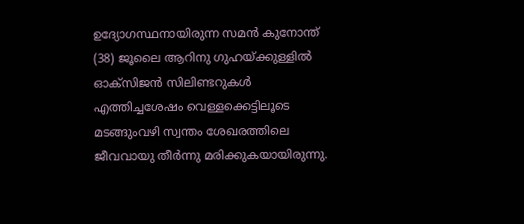ഉദ്യോഗസ്ഥനായിരുന്ന സമന്‍ കുനോന്ത് (38) ജൂലൈ ആറിനു ഗുഹയ്ക്കുള്ളില്‍ ഓക്‌സിജന്‍ സിലിണ്ടറുകള്‍ എത്തിച്ചശേഷം വെള്ളക്കെട്ടിലൂടെ മടങ്ങുംവഴി സ്വന്തം ശേഖരത്തിലെ ജീവവായു തീര്‍ന്നു മരിക്കുകയായിരുന്നു.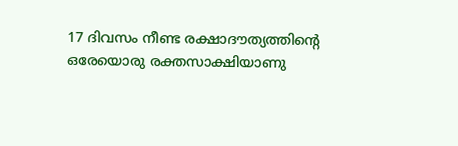17 ദിവസം നീണ്ട രക്ഷാദൗത്യത്തിന്റെ ഒരേയൊരു രക്തസാക്ഷിയാണു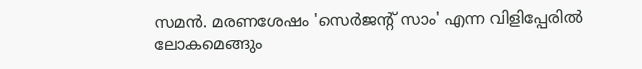സമന്‍. മരണശേഷം 'സെര്‍ജന്റ് സാം' എന്ന വിളിപ്പേരില്‍ ലോകമെങ്ങും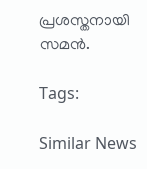പ്രശസ്തനായി സമന്‍.

Tags:

Similar News